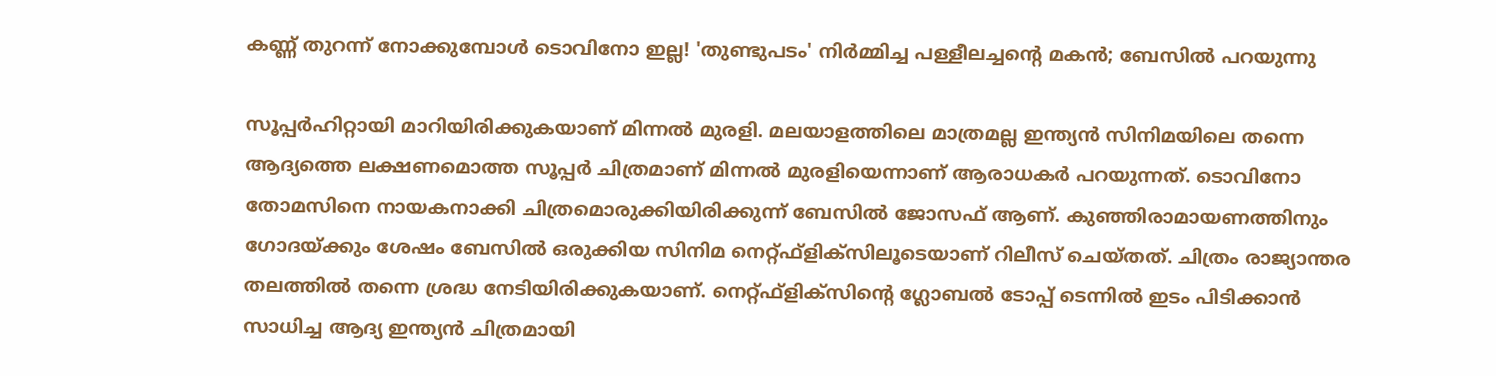കണ്ണ് തുറന്ന് നോക്കുമ്പോള്‍ ടൊവിനോ ഇല്ല! 'തുണ്ടുപടം' നിര്‍മ്മിച്ച പള്ളീലച്ചന്റെ മകന്‍; ബേസില്‍ പറയുന്നു

സൂപ്പര്‍ഹിറ്റായി മാറിയിരിക്കുകയാണ് മിന്നല്‍ മുരളി. മലയാളത്തിലെ മാത്രമല്ല ഇന്ത്യന്‍ സിനിമയിലെ തന്നെ ആദ്യത്തെ ലക്ഷണമൊത്ത സൂപ്പര്‍ ചിത്രമാണ് മിന്നല്‍ മുരളിയെന്നാണ് ആരാധകര്‍ പറയുന്നത്. ടൊവിനോ തോമസിനെ നായകനാക്കി ചിത്രമൊരുക്കിയിരിക്കുന്ന് ബേസില്‍ ജോസഫ് ആണ്. കുഞ്ഞിരാമായണത്തിനും ഗോദയ്ക്കും ശേഷം ബേസില്‍ ഒരുക്കിയ സിനിമ നെറ്റ്ഫ്‌ളിക്‌സിലൂടെയാണ് റിലീസ് ചെയ്തത്. ചിത്രം രാജ്യാന്തര തലത്തില്‍ തന്നെ ശ്രദ്ധ നേടിയിരിക്കുകയാണ്. നെറ്റ്ഫ്‌ളിക്‌സിന്റെ ഗ്ലോബല്‍ ടോപ്പ് ടെന്നില്‍ ഇടം പിടിക്കാന്‍ സാധിച്ച ആദ്യ ഇന്ത്യന്‍ ചിത്രമായി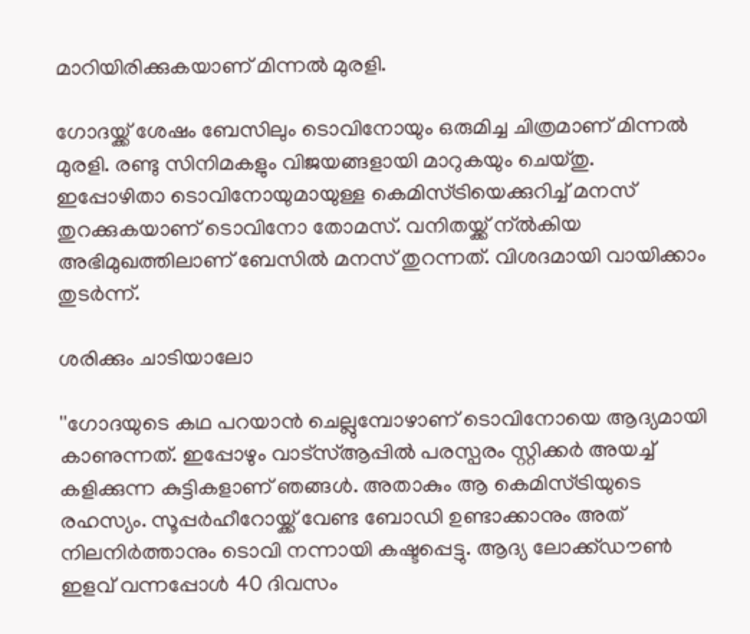മാറിയിരിക്കുകയാണ് മിന്നല്‍ മുരളി.

ഗോദയ്ക്ക് ശേഷം ബേസിലും ടൊവിനോയും ഒരുമിച്ച ചിത്രമാണ് മിന്നല്‍ മുരളി. രണ്ടു സിനിമകളും വിജയങ്ങളായി മാറുകയും ചെയ്തു. ഇപ്പോഴിതാ ടൊവിനോയുമായുള്ള കെമിസ്ട്രിയെക്കുറിച്ച് മനസ് തുറക്കുകയാണ് ടൊവിനോ തോമസ്. വനിതയ്ക്ക് ന്ല്‍കിയ അഭിമുഖത്തിലാണ് ബേസില്‍ മനസ് തുറന്നത്. വിശദമായി വായിക്കാം തുടര്‍ന്ന്.

ശരിക്കും ചാടിയാലോ

''ഗോദയുടെ കഥ പറയാന്‍ ചെല്ലുമ്പോഴാണ് ടൊവിനോയെ ആദ്യമായി കാണുന്നത്. ഇപ്പോഴും വാട്‌സ്ആപ്പില്‍ പരസ്പരം സ്റ്റിക്കര്‍ അയച്ച് കളിക്കുന്ന കുട്ടികളാണ് ഞങ്ങള്‍. അതാകും ആ കെമിസ്ട്രിയുടെ രഹസ്യം. സൂപ്പര്‍ഹീറോയ്ക്ക് വേണ്ട ബോഡി ഉണ്ടാക്കാനും അത് നിലനിര്‍ത്താനും ടൊവി നന്നായി കഷ്ടപ്പെട്ടു. ആദ്യ ലോക്ക്ഡൗണ്‍ ഇളവ് വന്നപ്പോള്‍ 40 ദിവസം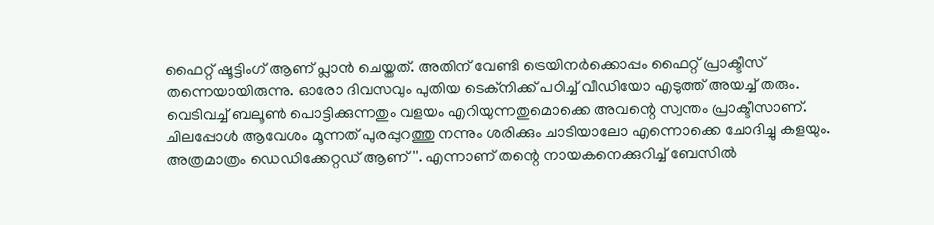ഫൈറ്റ് ഷൂട്ടിംഗ് ആണ് പ്ലാന്‍ ചെയ്തത്. അതിന് വേണ്ടി ട്രെയിനര്‍ക്കൊപ്പം ഫൈറ്റ് പ്രാക്ടീസ് തന്നെയായിരുന്നു. ഓരോ ദിവസവും പുതിയ ടെക്‌നിക്ക് പഠിച്ച് വീഡിയോ എടുത്ത് അയച്ച് തരും. വെടിവച്ച് ബലൂണ്‍ പൊട്ടിക്കുന്നതും വളയം എറിയുന്നതുമൊക്കെ അവന്റെ സ്വന്തം പ്രാക്ടീസാണ്. ചിലപ്പോള്‍ ആവേശം മൂന്നത് പുരപ്പുറത്തു നന്നും ശരിക്കും ചാടിയാലോ എന്നൊക്കെ ചോദിച്ചു കളയും. അത്രമാത്രം ഡെഡിക്കേറ്റഡ് ആണ്''. എന്നാണ് തന്റെ നായകനെക്കുറിച്ച് ബേസില്‍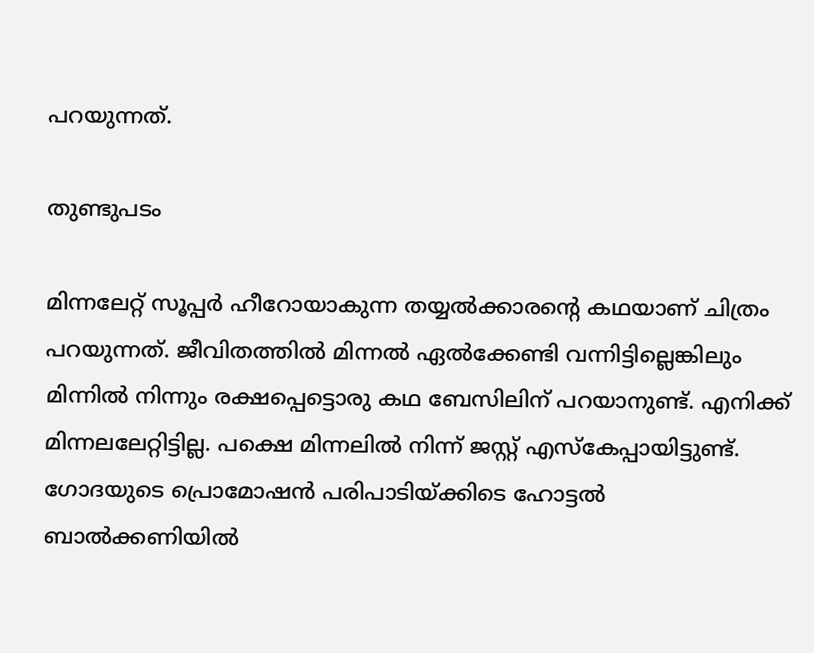പറയുന്നത്.

തുണ്ടുപടം

മിന്നലേറ്റ് സൂപ്പര്‍ ഹീറോയാകുന്ന തയ്യല്‍ക്കാരന്റെ കഥയാണ് ചിത്രം പറയുന്നത്. ജീവിതത്തില്‍ മിന്നല്‍ ഏല്‍ക്കേണ്ടി വന്നിട്ടില്ലെങ്കിലും മിന്നില്‍ നിന്നും രക്ഷപ്പെട്ടൊരു കഥ ബേസിലിന് പറയാനുണ്ട്. എനിക്ക് മിന്നലലേറ്റിട്ടില്ല. പക്ഷെ മിന്നലില്‍ നിന്ന് ജസ്റ്റ് എസ്‌കേപ്പായിട്ടുണ്ട്. ഗോദയുടെ പ്രൊമോഷന്‍ പരിപാടിയ്ക്കിടെ ഹോട്ടല്‍ ബാല്‍ക്കണിയില്‍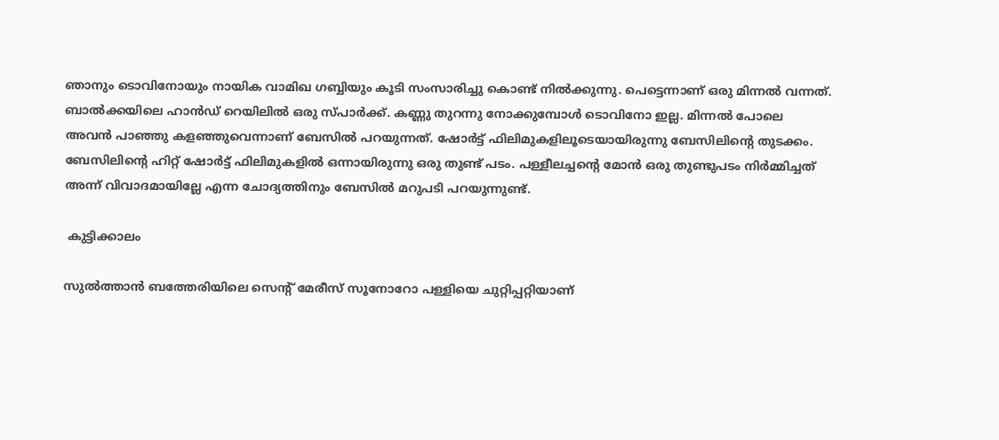ഞാനും ടൊവിനോയും നായിക വാമിഖ ഗബ്ബിയും കൂടി സംസാരിച്ചു കൊണ്ട് നില്‍ക്കുന്നു. പെട്ടെന്നാണ് ഒരു മിന്നല്‍ വന്നത്. ബാല്‍ക്കയിലെ ഹാന്‍ഡ് റെയിലില്‍ ഒരു സ്പാര്‍ക്ക്. കണ്ണു തുറന്നു നോക്കുമ്പോള്‍ ടൊവിനോ ഇല്ല. മിന്നല്‍ പോലെ അവന്‍ പാഞ്ഞു കളഞ്ഞുവെന്നാണ് ബേസില്‍ പറയുന്നത്. ഷോര്‍ട്ട് ഫിലിമുകളിലൂടെയായിരുന്നു ബേസിലിന്റെ തുടക്കം. ബേസിലിന്റെ ഹിറ്റ് ഷോര്‍ട്ട് ഫിലിമുകളില്‍ ഒന്നായിരുന്നു ഒരു തുണ്ട് പടം. പള്ളീലച്ചന്റെ മോന്‍ ഒരു തുണ്ടുപടം നിര്‍മ്മിച്ചത് അന്ന് വിവാദമായില്ലേ എന്ന ചോദ്യത്തിനും ബേസില്‍ മറുപടി പറയുന്നുണ്ട്.

 കുട്ടിക്കാലം

സുല്‍ത്താന്‍ ബത്തേരിയിലെ സെന്റ് മേരീസ് സൂനോറോ പള്ളിയെ ചുറ്റിപ്പറ്റിയാണ്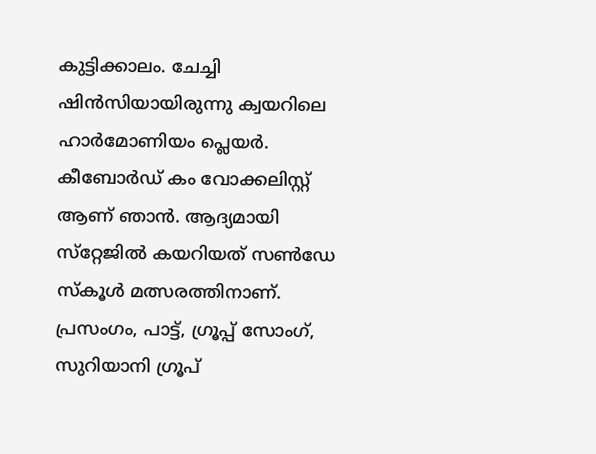കുട്ടിക്കാലം. ചേച്ചി ഷിന്‍സിയായിരുന്നു ക്വയറിലെ ഹാര്‍മോണിയം പ്ലെയര്‍. കീബോര്‍ഡ് കം വോക്കലിസ്റ്റ് ആണ് ഞാന്‍. ആദ്യമായി സ്‌റ്റേജില്‍ കയറിയത് സണ്‍ഡേ സ്‌കൂള്‍ മത്സരത്തിനാണ്. പ്രസംഗം, പാട്ട്, ഗ്രൂപ്പ് സോംഗ്, സുറിയാനി ഗ്രൂപ്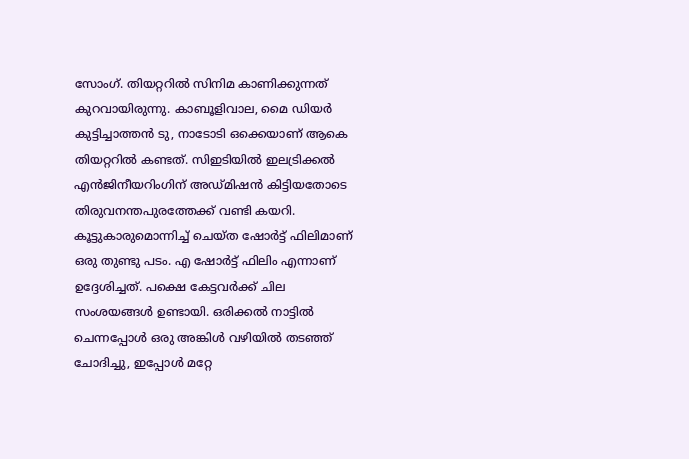സോംഗ്. തിയറ്ററില്‍ സിനിമ കാണിക്കുന്നത് കുറവായിരുന്നു. കാബൂളിവാല, മൈ ഡിയര്‍ കുട്ടിച്ചാത്തന്‍ ടു, നാടോടി ഒക്കെയാണ് ആകെ തിയറ്ററില്‍ കണ്ടത്. സിഇടിയില്‍ ഇലട്രിക്കല്‍ എന്‍ജിനീയറിംഗിന് അഡ്മിഷന്‍ കിട്ടിയതോടെ തിരുവനന്തപുരത്തേക്ക് വണ്ടി കയറി. കൂട്ടുകാരുമൊന്നിച്ച് ചെയ്ത ഷോര്‍ട്ട് ഫിലിമാണ് ഒരു തുണ്ടു പടം. എ ഷോര്‍ട്ട് ഫിലിം എന്നാണ് ഉദ്ദേശിച്ചത്. പക്ഷെ കേട്ടവര്‍ക്ക് ചില സംശയങ്ങള്‍ ഉണ്ടായി. ഒരിക്കല്‍ നാട്ടില്‍ ചെന്നപ്പോള്‍ ഒരു അങ്കിള്‍ വഴിയില്‍ തടഞ്ഞ് ചോദിച്ചു, ഇപ്പോള്‍ മറ്റേ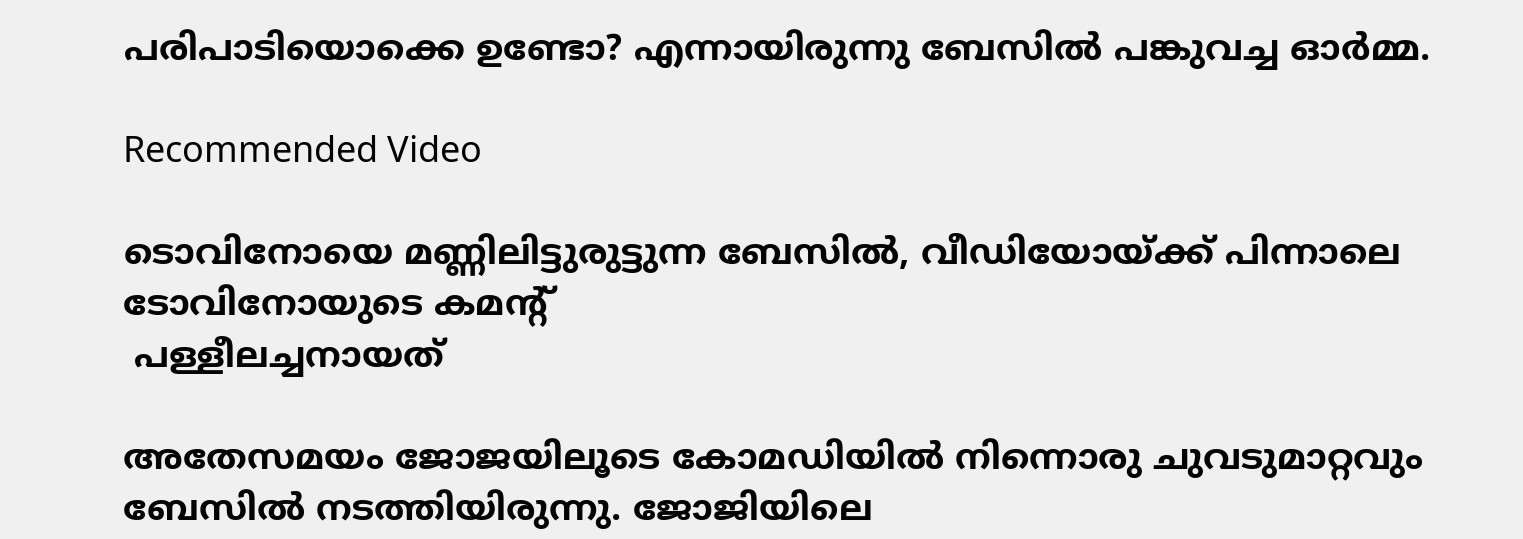പരിപാടിയൊക്കെ ഉണ്ടോ? എന്നായിരുന്നു ബേസില്‍ പങ്കുവച്ച ഓര്‍മ്മ.

Recommended Video

ടൊവിനോയെ മണ്ണിലിട്ടുരുട്ടുന്ന ബേസിൽ, വീഡിയോയ്ക്ക് പിന്നാലെ ടോവിനോയുടെ കമന്റ്‌
 പള്ളീലച്ചനായത്

അതേസമയം ജോജയിലൂടെ കോമഡിയില്‍ നിന്നൊരു ചുവടുമാറ്റവും ബേസില്‍ നടത്തിയിരുന്നു. ജോജിയിലെ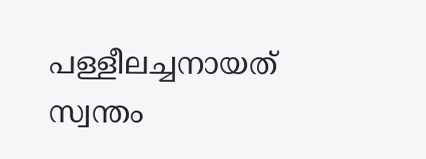പള്ളീലച്ചനായത് സ്വന്തം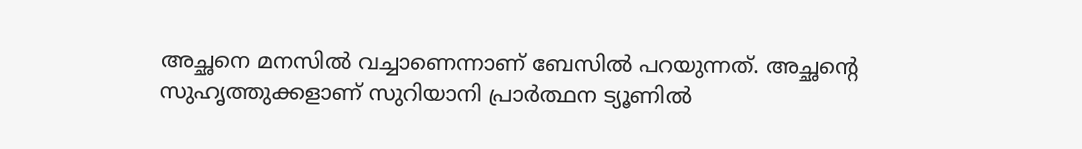അച്ഛനെ മനസില്‍ വച്ചാണെന്നാണ് ബേസില്‍ പറയുന്നത്. അച്ഛന്റെ സുഹൃത്തുക്കളാണ് സുറിയാനി പ്രാര്‍ത്ഥന ട്യൂണില്‍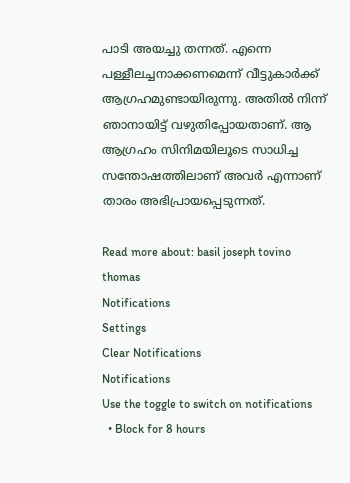പാടി അയച്ചു തന്നത്. എന്നെ പള്ളീലച്ചനാക്കണമെന്ന് വീട്ടുകാര്‍ക്ക് ആഗ്രഹമുണ്ടായിരുന്നു. അതില്‍ നിന്ന് ഞാനായിട്ട് വഴുതിപ്പോയതാണ്. ആ ആഗ്രഹം സിനിമയിലൂടെ സാധിച്ച സന്തോഷത്തിലാണ് അവര്‍ എന്നാണ് താരം അഭിപ്രായപ്പെടുന്നത്.

Read more about: basil joseph tovino thomas
Notifications
Settings
Clear Notifications
Notifications
Use the toggle to switch on notifications
  • Block for 8 hours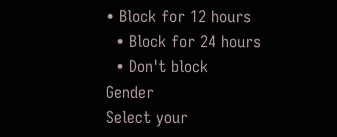• Block for 12 hours
  • Block for 24 hours
  • Don't block
Gender
Select your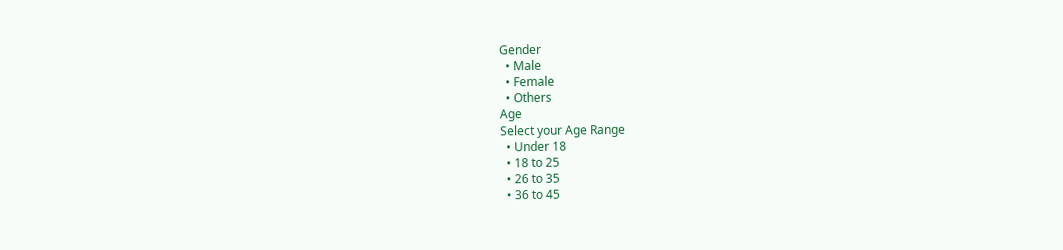Gender
  • Male
  • Female
  • Others
Age
Select your Age Range
  • Under 18
  • 18 to 25
  • 26 to 35
  • 36 to 45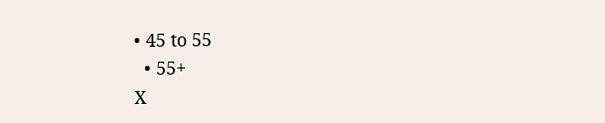• 45 to 55
  • 55+
X